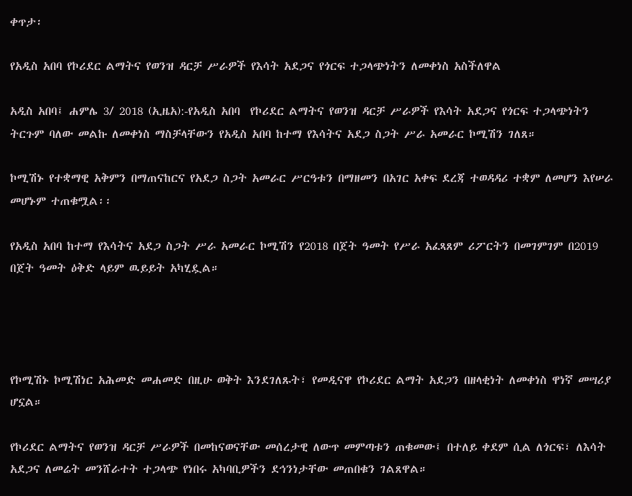ቀጥታ፡

የአዲስ አበባ የኮሪደር ልማትና የወንዝ ዳርቻ ሥራዎች የእሳት አደጋና የጎርፍ ተጋላጭነትን ለመቀነስ አስችለዋል

አዲስ አበባ፤ ሐምሌ 3/ 2018 (ኢዜአ):-የአዲስ አበባ  የኮሪደር ልማትና የወንዝ ዳርቻ ሥራዎች የእሳት አደጋና የጎርፍ ተጋላጭነትን ትርጉም ባለው መልኩ ለመቀነስ ማስቻላቸውን የአዲስ አበባ ከተማ የእሳትና አደጋ ስጋት ሥራ አመራር ኮሚሽን ገለጸ።

ኮሚሽኑ የተቋማዊ አቅምን በማጠናከርና የአደጋ ስጋት አመራር ሥርዓቱን በማዘመን በአገር አቀፍ ደረጃ ተወዳዳሪ ተቋም ለመሆን እየሠራ መሆኑም ተጠቁሟል፡፡

የአዲስ አበባ ከተማ የእሳትና አደጋ ስጋት ሥራ አመራር ኮሚሽን የ2018 በጀት ዓመት የሥራ አፈጻጸም ሪፖርትን በመገምገም በ2019 በጀት ዓመት ዕቅድ ላይም ዉይይት አካሂዷል።




የኮሚሽኑ ኮሚሽነር አሕመድ መሐመድ በዚሁ ወቅት እንደገለጹት፣ የመዲናዋ የኮሪደር ልማት አደጋን በዘላቂነት ለመቀነስ ዋነኛ መሣሪያ ሆኗል።

የኮሪደር ልማትና የወንዝ ዳርቻ ሥራዎች በመከናወናቸው መሰረታዊ ለውጥ መምጣቱን ጠቁመው፤ በተለይ ቀደም ሲል ለጎርፍ፣ ለእሳት አደጋና ለመሬት መንሸራተት ተጋላጭ የነበሩ አካባቢዎችን ደኅንነታቸው መጠበቁን ገልጸዋል።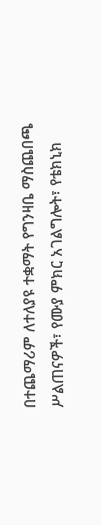በተጨማሪም ለተለያዩ ተቋማት የግንዛቤ ማስጨበጫ ሥልጠናዎች፣ የሙያ ምክር አገልግሎት፣ የቴክኒክ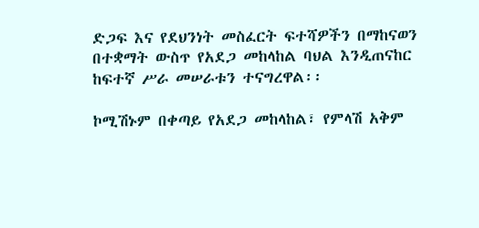ድጋፍ እና የደህንነት መስፈርት ፍተሻዎችን በማከናወን በተቋማት ውስጥ የአደጋ መከላከል ባህል እንዲጠናከር ከፍተኛ ሥራ መሠራቱን ተናግረዋል፡፡

ኮሚሽኑም በቀጣይ የአደጋ መከላከል፣ የምላሽ አቅም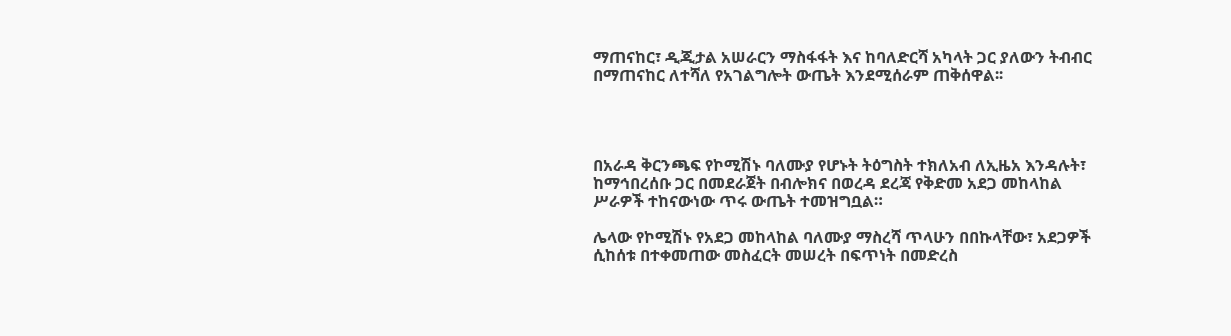ማጠናከር፣ ዲጂታል አሠራርን ማስፋፋት እና ከባለድርሻ አካላት ጋር ያለውን ትብብር በማጠናከር ለተሻለ የአገልግሎት ውጤት እንደሚሰራም ጠቅሰዋል፡፡




በአራዳ ቅርንጫፍ የኮሚሽኑ ባለሙያ የሆኑት ትዕግስት ተክለአብ ለኢዜአ እንዳሉት፣ ከማኅበረሰቡ ጋር በመደራጀት በብሎክና በወረዳ ደረጃ የቅድመ አደጋ መከላከል ሥራዎች ተከናውነው ጥሩ ውጤት ተመዝግቧል።

ሌላው የኮሚሽኑ የአደጋ መከላከል ባለሙያ ማስረሻ ጥላሁን በበኩላቸው፣ አደጋዎች ሲከሰቱ በተቀመጠው መስፈርት መሠረት በፍጥነት በመድረስ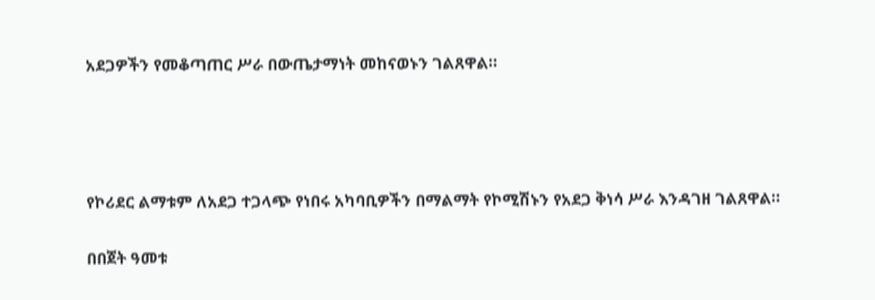አደጋዎችን የመቆጣጠር ሥራ በውጤታማነት መከናወኑን ገልጸዋል።




የኮሪደር ልማቱም ለአደጋ ተጋላጭ የነበሩ አካባቢዎችን በማልማት የኮሚሽኑን የአደጋ ቅነሳ ሥራ እንዳገዘ ገልጸዋል።

በበጀት ዓመቱ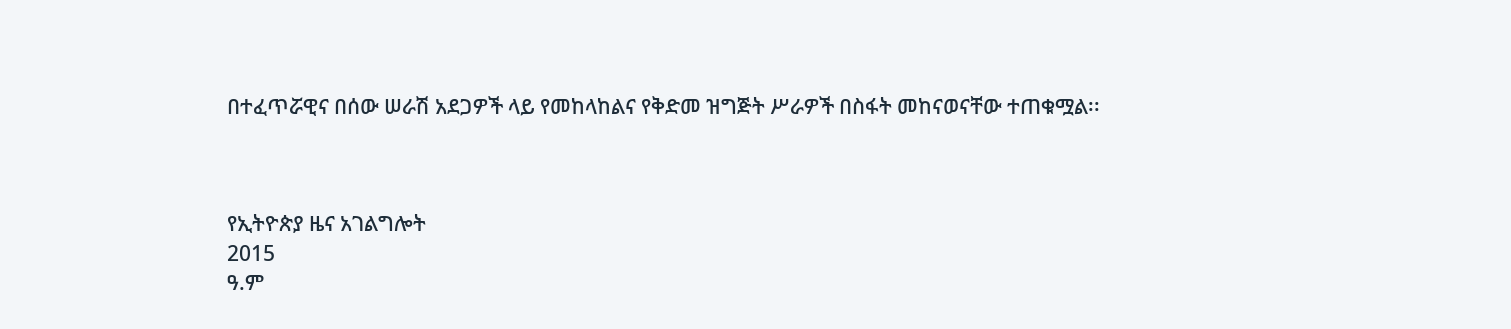በተፈጥሯዊና በሰው ሠራሽ አደጋዎች ላይ የመከላከልና የቅድመ ዝግጅት ሥራዎች በስፋት መከናወናቸው ተጠቁሟል፡፡



የኢትዮጵያ ዜና አገልግሎት
2015
ዓ.ም